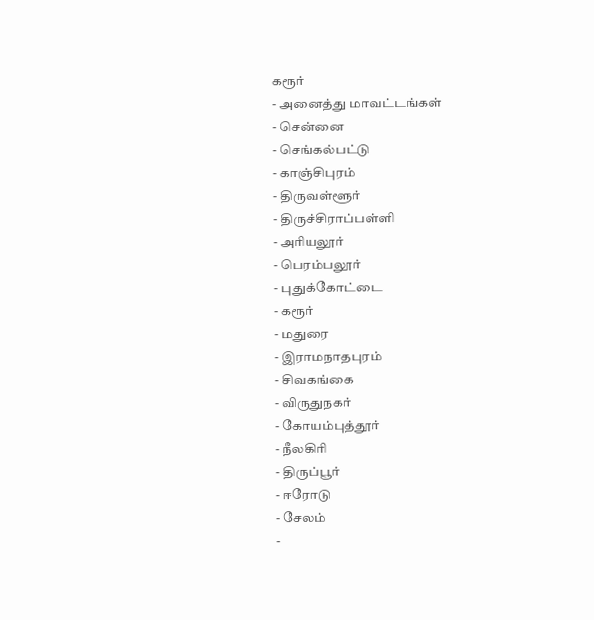கரூர்
- அனைத்து மாவட்டங்கள்
- சென்னை
- செங்கல்பட்டு
- காஞ்சிபுரம்
- திருவள்ளூர்
- திருச்சிராப்பள்ளி
- அரியலூர்
- பெரம்பலூர்
- புதுக்கோட்டை
- கரூர்
- மதுரை
- இராமநாதபுரம்
- சிவகங்கை
- விருதுநகர்
- கோயம்புத்தூர்
- நீலகிரி
- திருப்பூர்
- ஈரோடு
- சேலம்
-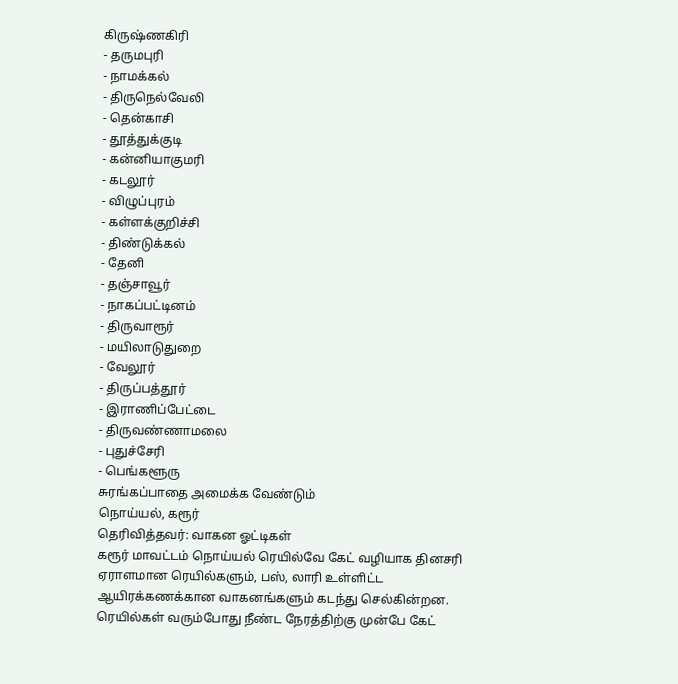கிருஷ்ணகிரி
- தருமபுரி
- நாமக்கல்
- திருநெல்வேலி
- தென்காசி
- தூத்துக்குடி
- கன்னியாகுமரி
- கடலூர்
- விழுப்புரம்
- கள்ளக்குறிச்சி
- திண்டுக்கல்
- தேனி
- தஞ்சாவூர்
- நாகப்பட்டினம்
- திருவாரூர்
- மயிலாடுதுறை
- வேலூர்
- திருப்பத்தூர்
- இராணிப்பேட்டை
- திருவண்ணாமலை
- புதுச்சேரி
- பெங்களூரு
சுரங்கப்பாதை அமைக்க வேண்டும்
நொய்யல், கரூர்
தெரிவித்தவர்: வாகன ஓட்டிகள்
கரூர் மாவட்டம் நொய்யல் ரெயில்வே கேட் வழியாக தினசரி ஏராளமான ரெயில்களும், பஸ், லாரி உள்ளிட்ட ஆயிரக்கணக்கான வாகனங்களும் கடந்து செல்கின்றன. ரெயில்கள் வரும்போது நீண்ட நேரத்திற்கு முன்பே கேட்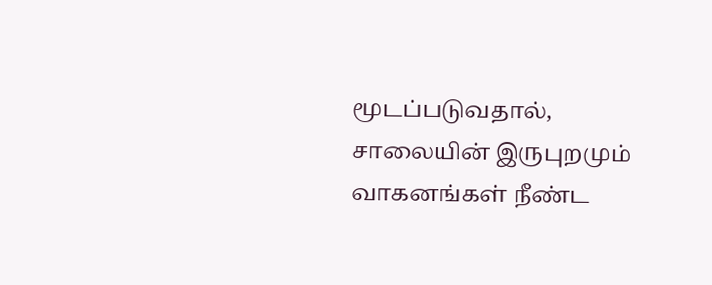மூடப்படுவதால், சாலையின் இருபுறமும் வாகனங்கள் நீண்ட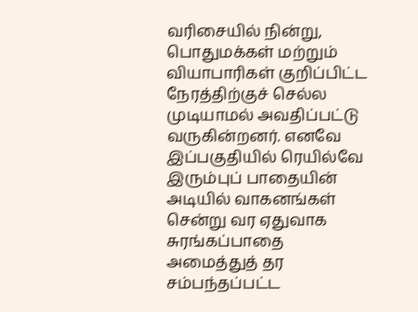வரிசையில் நின்று, பொதுமக்கள் மற்றும் வியாபாரிகள் குறிப்பிட்ட நேரத்திற்குச் செல்ல முடியாமல் அவதிப்பட்டு வருகின்றனர். எனவே இப்பகுதியில் ரெயில்வே இரும்புப் பாதையின் அடியில் வாகனங்கள் சென்று வர ஏதுவாக சுரங்கப்பாதை அமைத்துத் தர சம்பந்தப்பட்ட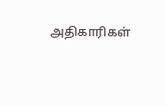அதிகாரிகள்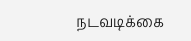நடவடிக்கை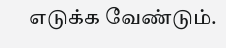எடுக்க வேண்டும்.